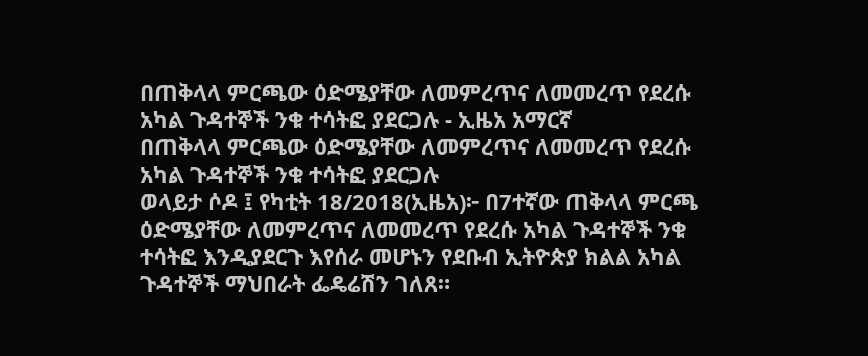በጠቅላላ ምርጫው ዕድሜያቸው ለመምረጥና ለመመረጥ የደረሱ አካል ጉዳተኞች ንቁ ተሳትፎ ያደርጋሉ - ኢዜአ አማርኛ
በጠቅላላ ምርጫው ዕድሜያቸው ለመምረጥና ለመመረጥ የደረሱ አካል ጉዳተኞች ንቁ ተሳትፎ ያደርጋሉ
ወላይታ ሶዶ ፤ የካቲት 18/2018(ኢዜአ)፦ በ7ተኛው ጠቅላላ ምርጫ ዕድሜያቸው ለመምረጥና ለመመረጥ የደረሱ አካል ጉዳተኞች ንቁ ተሳትፎ እንዲያደርጉ እየሰራ መሆኑን የደቡብ ኢትዮጵያ ክልል አካል ጉዳተኞች ማህበራት ፌዴሬሽን ገለጸ።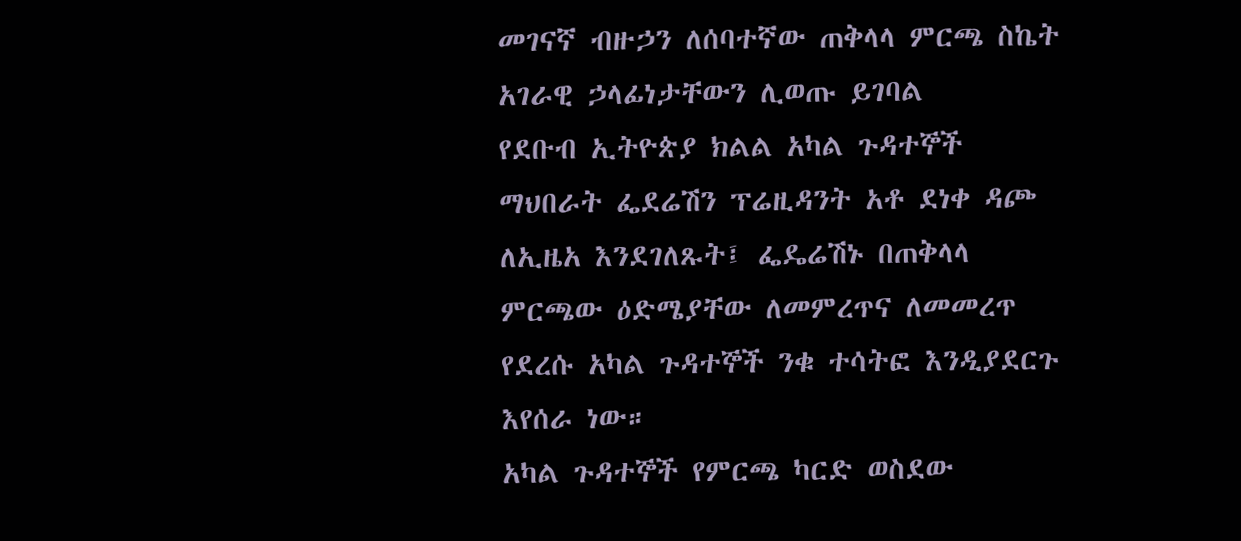መገናኛ ብዙኃን ለሰባተኛው ጠቅላላ ምርጫ ስኬት አገራዊ ኃላፊነታቸውን ሊወጡ ይገባል
የደቡብ ኢትዮጵያ ክልል አካል ጉዳተኞች ማህበራት ፌደሬሽን ፕሬዚዳንት አቶ ደነቀ ዳጮ ለኢዜአ እንደገለጹት፤ ፌዴሬሽኑ በጠቅላላ ምርጫው ዕድሜያቸው ለመምረጥና ለመመረጥ የደረሱ አካል ጉዳተኞች ንቁ ተሳትፎ እንዲያደርጉ እየሰራ ነው።
አካል ጉዳተኞች የምርጫ ካርድ ወስደው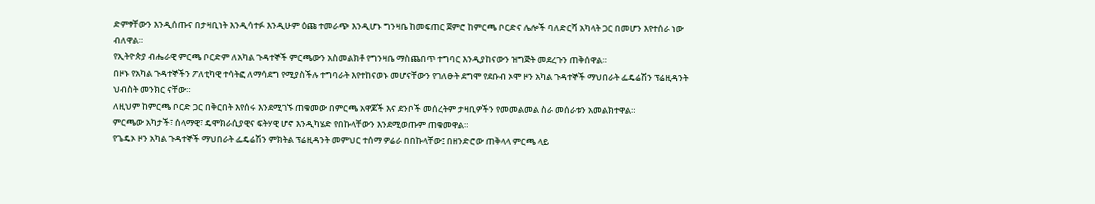ድምፃቸውን እንዲሰጡና በታዛቢነት እንዲሳተፉ እንዲሁም ዕጩ ተመራጭ እንዲሆኑ ግንዛቤ ከመፍጠር ጀምሮ ከምርጫ ቦርድና ሌሎች ባለድርሻ አካላት ጋር በመሆን እየተሰራ ነው ብለዋል።
የኢትዮጵያ ብሔራዊ ምርጫ ቦርድም ለአካል ጉዳተኞች ምርጫውን አስመልክቶ የግንዛቤ ማስጨበጥ ተግባር እንዲያከናውን ዝግጅት መደረጉን ጠቅሰዋል።
በዞኑ የአካል ጉዳተኞችን ፖለቲካዊ ተሳትፎ ለማሳደግ የሚያስችሉ ተግባራት እየተከናወኑ መሆናቸውን የገለፁት ደግሞ የደቡብ ኦሞ ዞን አካል ጉዳተኞች ማህበራት ፌዴሬሽን ፕሬዚዳንት ህብስት መንክር ናቸው።
ለዚህም ከምርጫ ቦርድ ጋር በቅርበት እየሰሩ እንደሚገኙ ጠቁመው በምርጫ አዋጆች እና ደንቦች መሰረትም ታዛቢዎችን የመመልመል ስራ መሰራቱን አመልክተዋል።
ምርጫው አካታች፣ ሰላማዊ፣ ዴሞክራሲያዊና ፍትሃዊ ሆኖ እንዲካሄድ የበኩላቸውን እንደሚወጡም ጠቁመዋል።
የጌዴኦ ዞን አካል ጉዳተኞች ማህበራት ፌዴሬሽን ምክትል ፕሬዚዳንት መምህር ተሰማ ዎሬራ በበኩላቸው፤ በዘንድሮው ጠቅላላ ምርጫ ላይ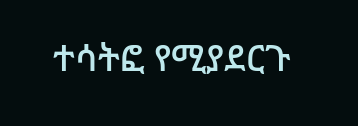ተሳትፎ የሚያደርጉ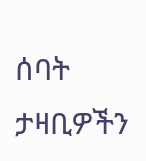ሰባት ታዛቢዎችን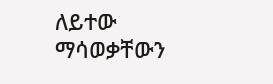ለይተው ማሳወቃቸውን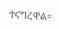ተናግረዋል።